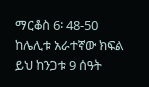ማርቆስ 6፡ 48-50
ከሌሊቱ አራተኛው ክፍል
ይህ ከንጋቱ 9 ሰዓት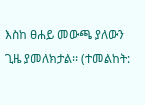እስከ ፀሐይ መውጫ ያለውን ጊዜ ያመለክታል፡፡ (ተመልከት: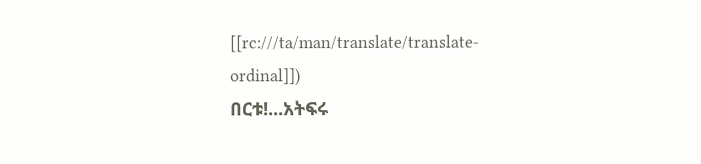[[rc:///ta/man/translate/translate-ordinal]])
በርቱ!...አትፍሩ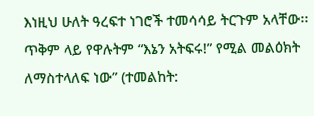እነዚህ ሁለት ዓረፍተ ነገሮች ተመሳሳይ ትርጉም አላቸው፡፡ ጥቅም ላይ የዋሉትም “እኔን አትፍሩ!” የሚል መልዕክት ለማስተላለፍ ነው” (ተመልከት: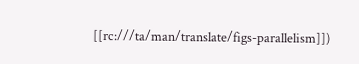[[rc:///ta/man/translate/figs-parallelism]])